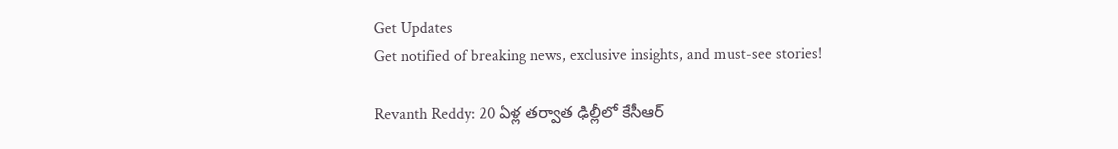Get Updates
Get notified of breaking news, exclusive insights, and must-see stories!

Revanth Reddy: 20 ఏళ్ల తర్వాత ఢిల్లీలో కేసీఆర్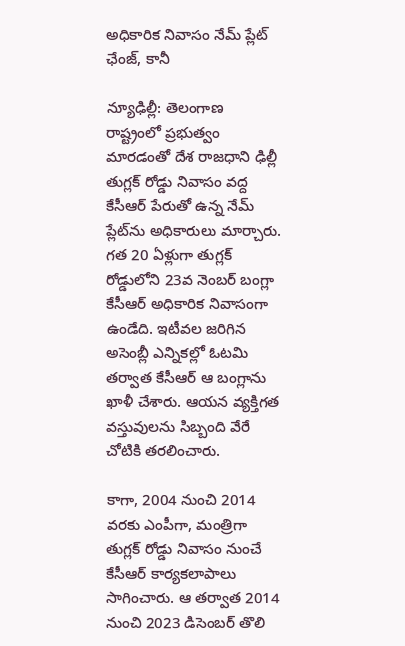అధికారిక నివాసం నేమ్ ప్లేట్ ఛేంజ్, కానీ

న్యూఢిల్లీ: తెలంగాణ రాష్ట్రంలో ప్రభుత్వం మారడంతో దేశ రాజధాని ఢిల్లీ తుగ్లక్ రోడ్డు నివాసం వద్ద కేసీఆర్ పేరుతో ఉన్న నేమ్ ప్లేట్‌ను అధికారులు మార్చారు. గత 20 ఏళ్లుగా తుగ్లక్ రోడ్డులోని 23వ నెంబర్ బంగ్లా కేసీఆర్ అధికారిక నివాసంగా ఉండేది. ఇటీవల జరిగిన అసెంబ్లీ ఎన్నికల్లో ఓటమి తర్వాత కేసీఆర్ ఆ బంగ్లాను ఖాళీ చేశారు. ఆయన వ్యక్తిగత వస్తువులను సిబ్బంది వేరే చోటికి తరలించారు.

కాగా, 2004 నుంచి 2014 వరకు ఎంపీగా, మంత్రిగా తుగ్లక్ రోడ్డు నివాసం నుంచే కేసీఆర్ కార్యకలాపాలు సాగించారు. ఆ తర్వాత 2014 నుంచి 2023 డిసెంబర్ తొలి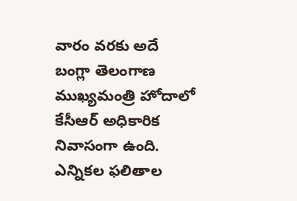వారం వరకు అదే బంగ్లా తెలంగాణ ముఖ్యమంత్రి హోదాలో కేసీఆర్ అధికారిక నివాసంగా ఉంది. ఎన్నికల ఫలితాల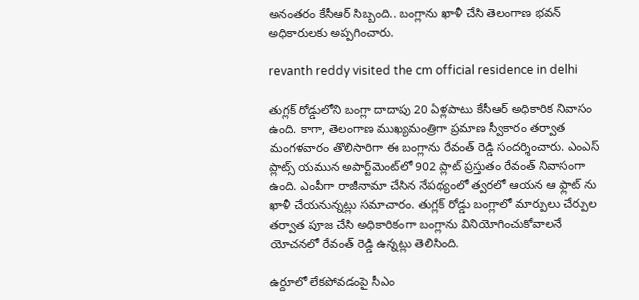అనంతరం కేసీఆర్ సిబ్బంది.. బంగ్లాను ఖాళీ చేసి తెలంగాణ భవన్ అధికారులకు అప్పగించారు.

revanth reddy visited the cm official residence in delhi

తుగ్లక్ రోడ్డులోని బంగ్లా దాదాపు 20 ఏళ్లపాటు కేసీఆర్ అధికారిక నివాసం ఉంది. కాగా, తెలంగాణ ముఖ్యమంత్రిగా ప్రమాణ స్వీకారం తర్వాత మంగళవారం తొలిసారిగా ఈ బంగ్లాను రేవంత్ రెడ్డి సందర్శించారు. ఎంఎస్ ప్లాట్స్ యమున అపార్ట్‌మెంట్‌లో 902 ప్లాట్ ప్రస్తుతం రేవంత్ నివాసంగా ఉంది. ఎంపీగా రాజీనామా చేసిన నేపథ్యంలో త్వరలో ఆయన ఆ ఫ్లాట్ ను ఖాళీ చేయనున్నట్లు సమాచారం. తుగ్లక్ రోడ్డు బంగ్లాలో మార్పులు చేర్పుల తర్వాత పూజ చేసి అధికారికంగా బంగ్లాను వినియోగించుకోవాలనే యోచనలో రేవంత్ రెడ్డి ఉన్నట్లు తెలిసింది.

ఉర్దూలో లేకపోవడంపై సీఎం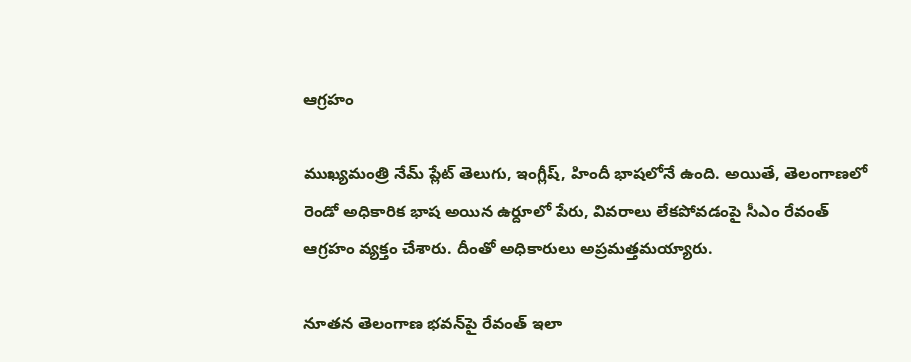ఆగ్రహం

ముఖ్యమంత్రి నేమ్ ప్లేట్‌ తెలుగు, ఇంగ్లీష్, హిందీ భాషలోనే ఉంది. అయితే, తెలంగాణలో రెండో అధికారిక భాష అయిన ఉర్దూలో పేరు, వివరాలు లేకపోవడంపై సీఎం రేవంత్ ఆగ్రహం వ్యక్తం చేశారు. దీంతో అధికారులు అప్రమత్తమయ్యారు.

నూతన తెలంగాణ భవన్‌పై రేవంత్ ఇలా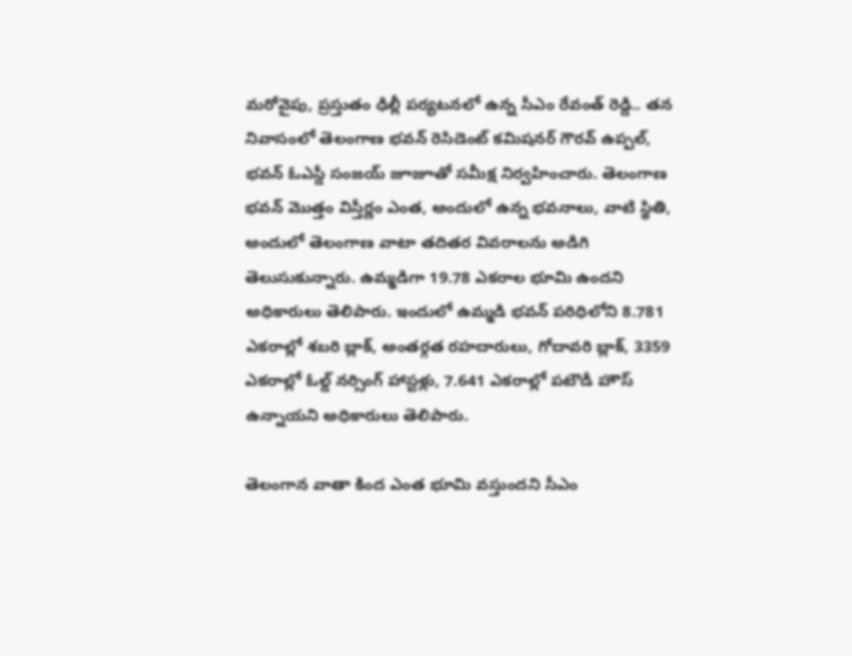మరోవైపు, ప్రస్తుతం ఢిల్లీ పర్యటనలో ఉన్న సీఎం రేవంత్ రెడ్డి.. తన నివాసంలో తెలంగాణ భవన్ రెసిడెంట్ కమిషనర్ గౌరవ్ ఉప్పల్, భవన్ ఓఎస్డీ సంజయ్ జూజూతో సమీక్ష నిర్వహించారు. తెలంగాణ భవన్ మొత్తం విస్తీర్ణం ఎంత, అందులో ఉన్న భవనాలు, వాటి స్థితి, అందులో తెలంగాణ వాటా తదితర వివరాలను అడిగి తెలుసుకున్నారు. ఉమ్మడిగా 19.78 ఎకరాల భూమి ఉందని అధికారులు తెలిపారు. ఇందులో ఉమ్మడి భవన్ పరిధిలోని 8.781 ఎకరాల్లో శబరి బ్లాక్, అంతర్గత రహదారులు, గోదావరి బ్లాక్, 3359 ఎకరాల్లో ఓల్డ్ నర్సింగ్ హాస్టళ్లు, 7.641 ఎకరాల్లో పటౌడీ హౌస్ ఉన్నాయని అధికారులు తెలిపారు.

తెలంగాన వాతా కింద ఎంత భూమి వస్తుందని సీఎం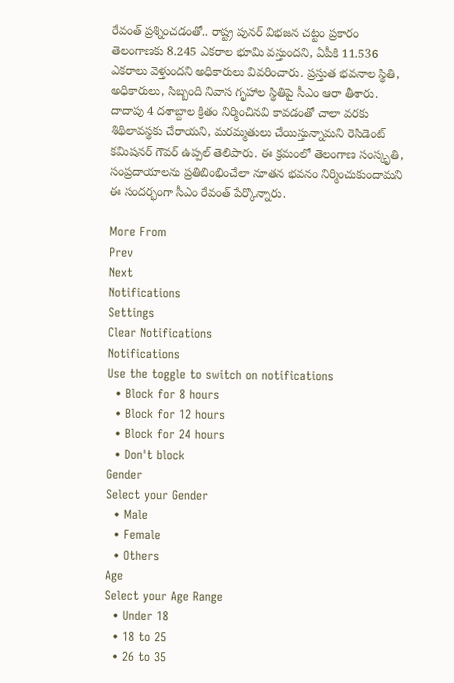రేవంత్ ప్రశ్నించడంతో.. రాష్ట్ర పునర్ విభజన చట్టం ప్రకారం తెలంగాణకు 8.245 ఎకరాల భూమి వస్తుందని, ఏపీకి 11.536 ఎకరాలు వెళ్తుందని అధికారులు వివరించారు. ప్రస్తుత భవనాల స్థితి, అధికారులు, సిబ్బంది నివాస గృహాల స్థితిపై సీఎం ఆరా తీశారు. దాదాపు 4 దశాబ్దాల క్రితం నిర్మించినవి కావడంతో చాలా వరకు శిథిలావస్థకు చేరాయని, మరమ్మతులు చేయిస్తున్నామని రెసిడెంట్ కమిషనర్ గౌవర్ ఉప్పల్ తెలిపారు. ఈ క్రమంలో తెలంగాణ సంస్కృతి, సంప్రదాయాలను ప్రతిబింభించేలా నూతన భవనం నిర్మించుకుందామని ఈ సందర్భంగా సీఎం రేవంత్ పేర్కొన్నారు.

More From
Prev
Next
Notifications
Settings
Clear Notifications
Notifications
Use the toggle to switch on notifications
  • Block for 8 hours
  • Block for 12 hours
  • Block for 24 hours
  • Don't block
Gender
Select your Gender
  • Male
  • Female
  • Others
Age
Select your Age Range
  • Under 18
  • 18 to 25
  • 26 to 35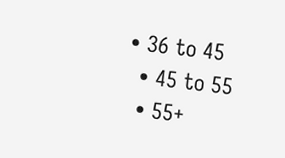• 36 to 45
  • 45 to 55
  • 55+